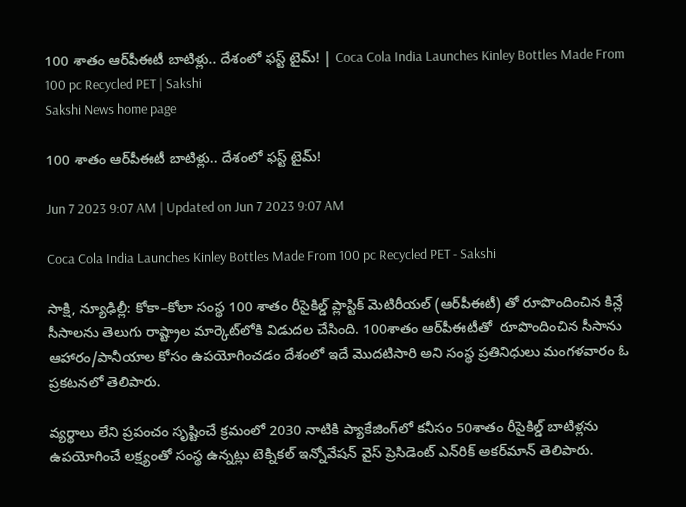100 శాతం ఆర్‌పీఈటీ బాటిళ్లు.. దేశంలో ఫస్ట్‌ టైమ్‌! | Coca Cola India Launches Kinley Bottles Made From 100 pc Recycled PET | Sakshi
Sakshi News home page

100 శాతం ఆర్‌పీఈటీ బాటిళ్లు.. దేశంలో ఫస్ట్‌ టైమ్‌!

Jun 7 2023 9:07 AM | Updated on Jun 7 2023 9:07 AM

Coca Cola India Launches Kinley Bottles Made From 100 pc Recycled PET - Sakshi

సాక్షి, న్యూఢిల్లీ: కోకా–కోలా సంస్థ 100 శాతం రీసైకిల్డ్‌ ప్లాస్టిక్‌ మెటిరీయల్‌ (ఆర్‌పీఈటీ) తో రూపొందించిన కిన్లే సీసాలను తెలుగు రాష్ట్రాల మార్కెట్‌లోకి విడుదల చేసింది. 100శాతం ఆర్‌పీఈటీతో  రూపొందించిన సీసాను ఆహారం/పానీయాల కోసం ఉపయోగించడం దేశంలో ఇదే మొదటిసారి అని సంస్థ ప్రతినిధులు మంగళవారం ఓ ప్రకటనలో తెలిపారు.

వ్యర్థాలు లేని ప్రపంచం సృష్టించే క్రమంలో 2030 నాటికి ప్యాకేజింగ్‌లో కనీసం 50శాతం రీసైకిల్డ్‌ బాటిళ్లను ఉపయోగించే లక్ష్యంతో సంస్థ ఉన్నట్లు టెక్నికల్‌ ఇన్నోవేషన్‌ వైస్‌ ప్రెసిడెంట్‌ ఎన్‌రిక్‌ అకర్‌మాన్‌ తెలిపారు.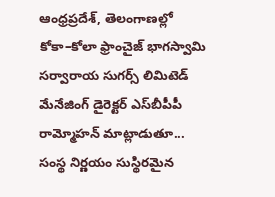ఆంధ్రప్రదేశ్, తెలంగాణల్లో కోకా–కోలా ఫ్రాంచైజ్‌ భాగస్వామి సర్వారాయ సుగర్స్‌ లిమిటెడ్‌ మేనేజింగ్‌ డైరెక్టర్‌ ఎస్‌బీపీపీ రామ్మోహన్‌ మాట్లాడుతూ... సంస్థ నిర్ణయం సుస్థిరమైన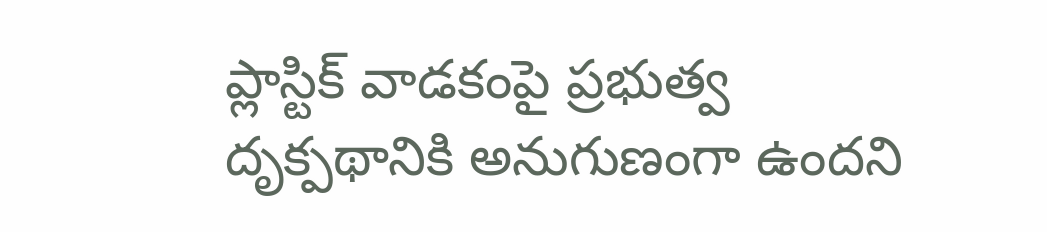ప్లాస్టిక్‌ వాడకంపై ప్రభుత్వ దృక్పథానికి అనుగుణంగా ఉందని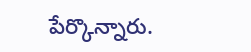పేర్కొన్నారు.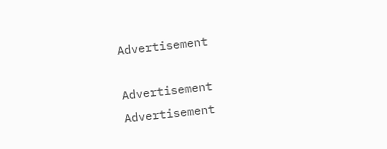Advertisement

Advertisement
Advertisement